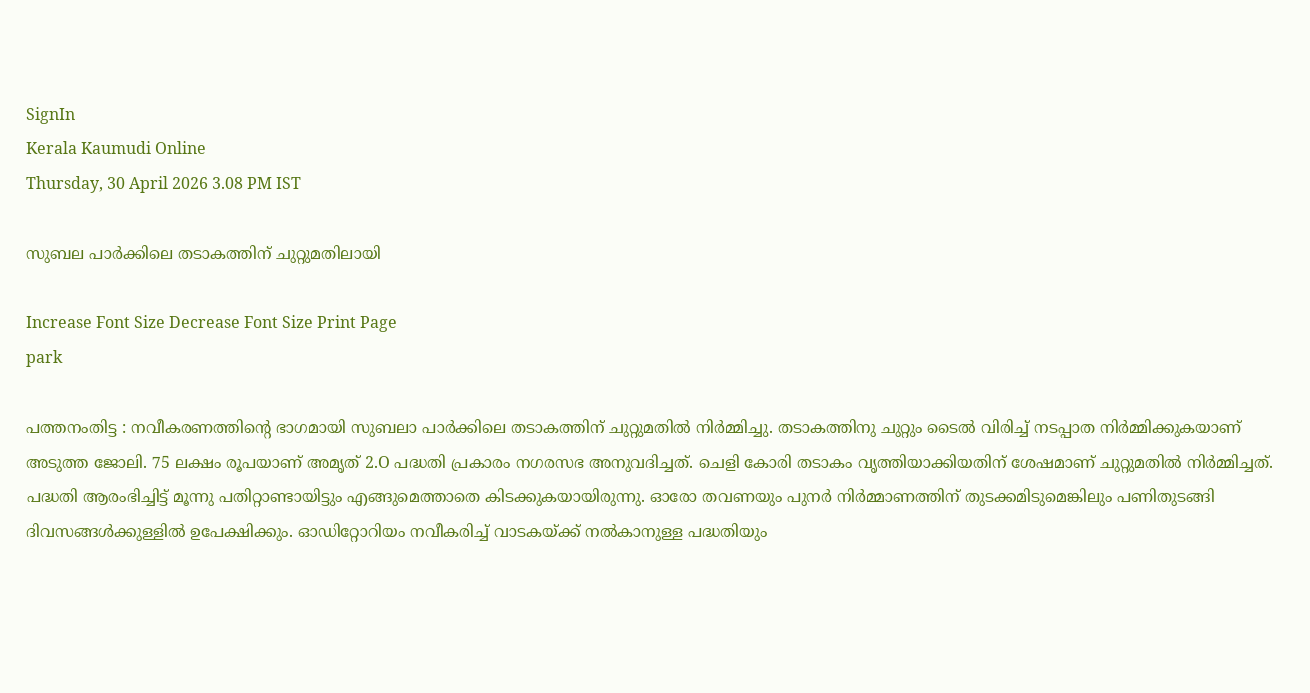SignIn
Kerala Kaumudi Online
Thursday, 30 April 2026 3.08 PM IST

സുബല പാർക്കിലെ തടാകത്തിന് ചുറ്റുമതിലായി

Increase Font Size Decrease Font Size Print Page
park

പത്തനംതിട്ട : നവീകരണത്തിന്റെ ഭാഗമായി സുബലാ പാർക്കിലെ തടാകത്തിന് ചുറ്റുമതിൽ നിർമ്മിച്ചു. തടാകത്തിനു ചുറ്റും ടൈൽ വിരിച്ച് നടപ്പാത നിർമ്മിക്കുകയാണ് അടുത്ത ജോലി. 75 ലക്ഷം രൂപയാണ് അമൃത് 2.O പദ്ധതി പ്രകാരം നഗരസഭ അനുവദിച്ചത്. ചെളി കോരി തടാകം വൃത്തിയാക്കിയതിന് ശേഷമാണ് ചുറ്റുമതിൽ നിർമ്മിച്ചത്. പദ്ധതി ആരംഭിച്ചിട്ട് മൂന്നു പതിറ്റാണ്ടായിട്ടും എങ്ങുമെത്താതെ കിടക്കുകയായിരുന്നു. ഓരോ തവണയും പുനർ നിർമ്മാണത്തിന് തുടക്കമിടുമെങ്കിലും പണിതുടങ്ങി ദിവസങ്ങൾക്കുള്ളിൽ ഉപേക്ഷിക്കും. ഓഡിറ്റോറിയം നവീകരിച്ച് വാടകയ്ക്ക് നൽകാനുള്ള പദ്ധതിയും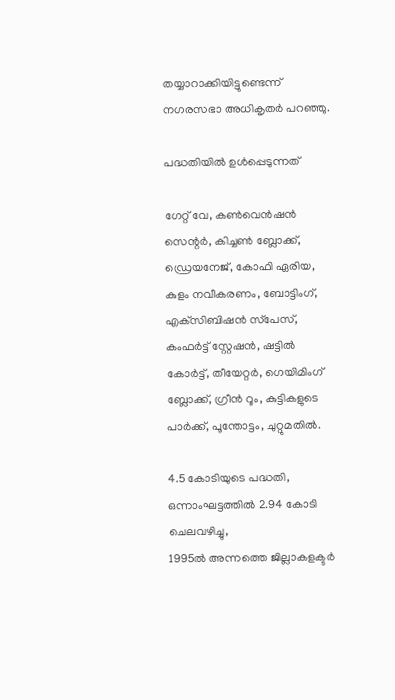തയ്യാറാക്കിയിട്ടുണ്ടെന്ന് നഗരസഭാ അധികൃതർ പറഞ്ഞു.

പദ്ധതിയിൽ ഉൾപ്പെടുന്നത്

ഗേറ്റ് വേ, കൺവെൻഷൻ സെന്റർ, കിച്ചൺ ബ്ലോക്ക്, ഡ്രെയനേജ്, കോഫി ഏരിയ, കുളം നവീകരണം, ബോട്ടിംഗ്, എക്‌സിബിഷൻ സ്‌പേസ്, കംഫർട്ട് സ്റ്റേഷൻ, ഷട്ടിൽ കോർട്ട്, തീയേറ്റർ, ഗെയിമിംഗ് ബ്ലോക്ക്, ഗ്രീൻ റൂം, കുട്ടികളുടെ പാർക്ക്, പൂന്തോട്ടം, ചുറ്റുമതിൽ.

4.5 കോടിയുടെ പദ്ധതി,
ഒന്നാംഘട്ടത്തിൽ 2.94 കോടി ചെലവഴിച്ചു,
1995ൽ അന്നത്തെ ജില്ലാകളക്ടർ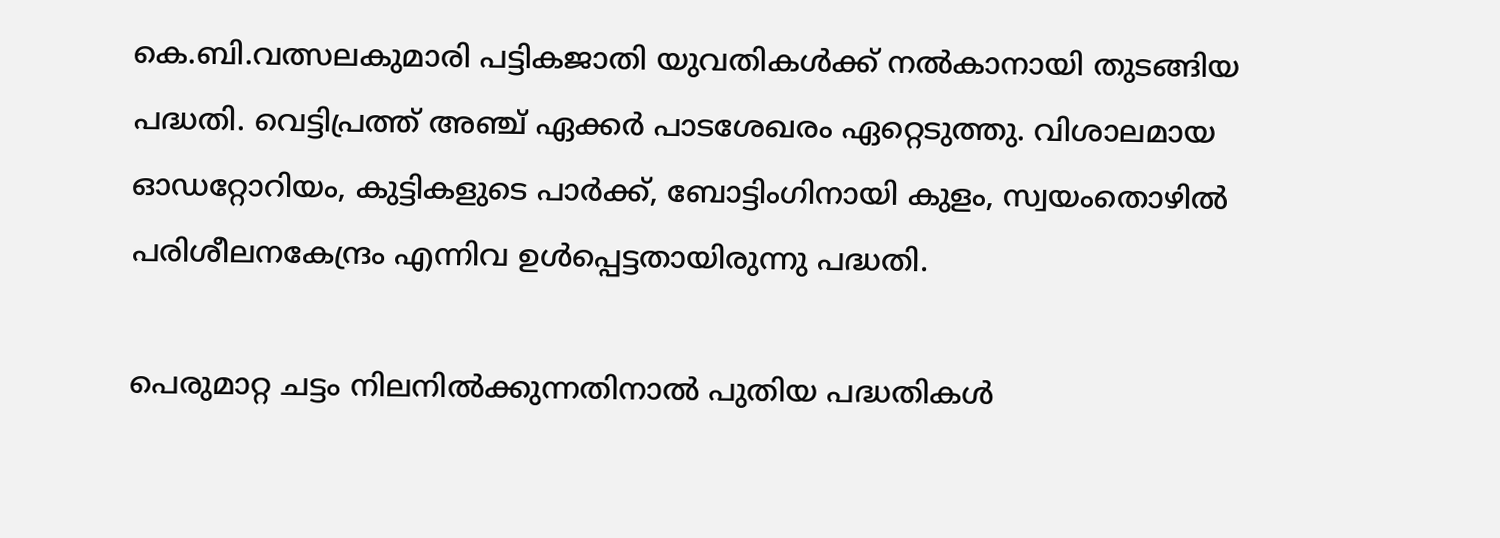കെ.ബി.വത്സലകുമാരി പട്ടികജാതി യുവതികൾക്ക് നൽകാനായി തുടങ്ങിയ പദ്ധതി. വെട്ടിപ്രത്ത് അഞ്ച് ഏക്കർ പാടശേഖരം ഏറ്റെടുത്തു. വിശാലമായ ഓഡറ്റോറിയം, കുട്ടികളുടെ പാർക്ക്, ബോട്ടിംഗിനായി കുളം, സ്വയംതൊഴിൽ പരിശീലനകേന്ദ്രം എന്നിവ ഉൾപ്പെട്ടതായിരുന്നു പദ്ധതി.

പെരുമാറ്റ ചട്ടം നിലനിൽക്കുന്നതിനാൽ പുതിയ പദ്ധതികൾ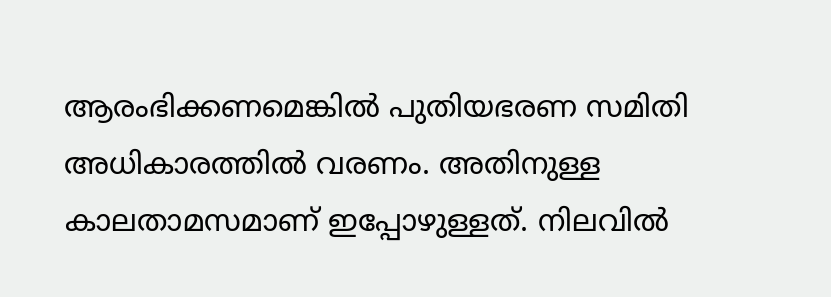ആരംഭിക്കണമെങ്കിൽ പുതിയഭരണ സമിതി അധികാരത്തിൽ വരണം. അതിനുള്ള കാലതാമസമാണ് ഇപ്പോഴുള്ളത്. നിലവിൽ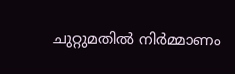ചുറ്റുമതിൽ നിർമ്മാണം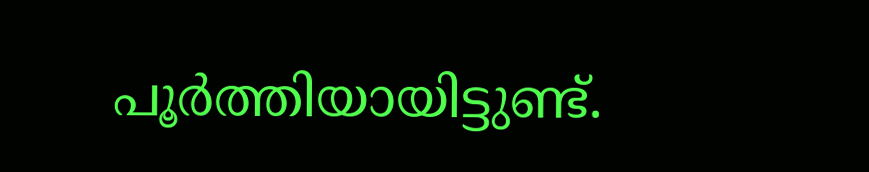പൂർത്തിയായിട്ടുണ്ട്.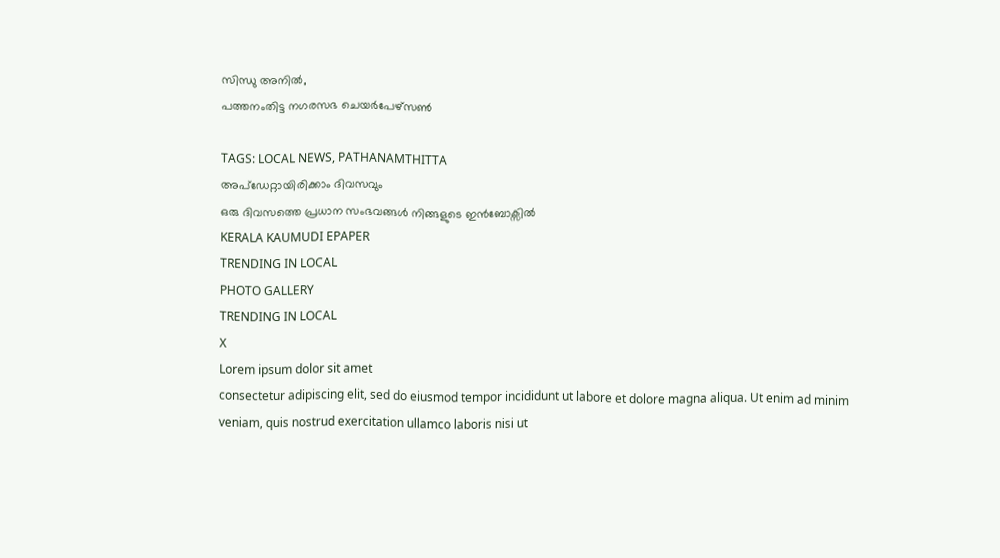സിന്ധു അനിൽ,
പത്തനംതിട്ട നഗരസഭ ചെയർപേഴ്സൺ

TAGS: LOCAL NEWS, PATHANAMTHITTA
അപ്ഡേറ്റായിരിക്കാം ദിവസവും
ഒരു ദിവസത്തെ പ്രധാന സംഭവങ്ങൾ നിങ്ങളുടെ ഇൻബോക്സിൽ
KERALA KAUMUDI EPAPER
TRENDING IN LOCAL
PHOTO GALLERY
TRENDING IN LOCAL
X
Lorem ipsum dolor sit amet
consectetur adipiscing elit, sed do eiusmod tempor incididunt ut labore et dolore magna aliqua. Ut enim ad minim veniam, quis nostrud exercitation ullamco laboris nisi ut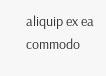aliquip ex ea commodo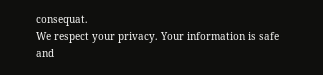consequat.
We respect your privacy. Your information is safe and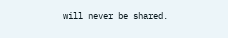will never be shared.